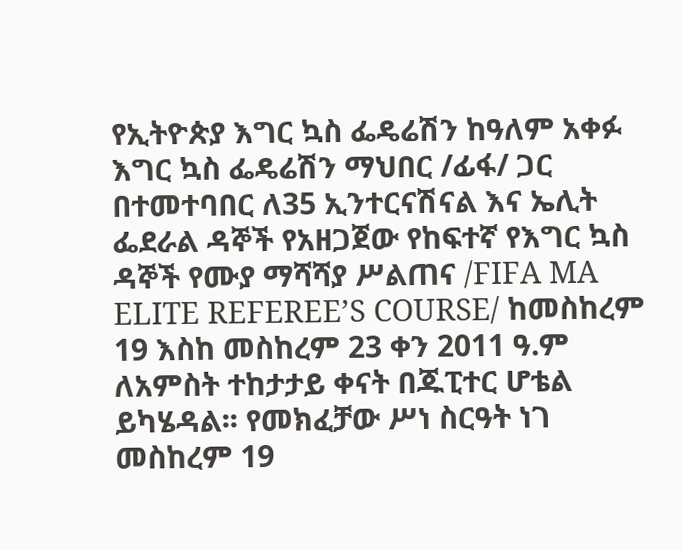የኢትዮጵያ እግር ኳስ ፌዴሬሽን ከዓለም አቀፉ እግር ኳስ ፌዴሬሽን ማህበር /ፊፋ/ ጋር በተመተባበር ለ35 ኢንተርናሽናል እና ኤሊት ፌደራል ዳኞች የአዘጋጀው የከፍተኛ የእግር ኳስ ዳኞች የሙያ ማሻሻያ ሥልጠና /FIFA MA ELITE REFEREE’S COURSE/ ከመስከረም 19 እስከ መስከረም 23 ቀን 2011 ዓ.ም ለአምስት ተከታታይ ቀናት በጁፒተር ሆቴል ይካሄዳል፡፡ የመክፈቻው ሥነ ስርዓት ነገ መስከረም 19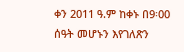ቀን 2011 ዓ.ም ከቀኑ በ9፡00 ሰዓት መሆኑን እየገለጽን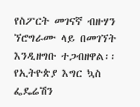የስፖርት መገናኛ ብዙሃን ኘሮግራሙ ላይ በመገኘት እንዲዘግቡ ተጋብዘዋል፡፡
የኢትዮጵያ እግር ኳስ ፌዴሬሽን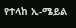የተላከ ኢ-ሜይል